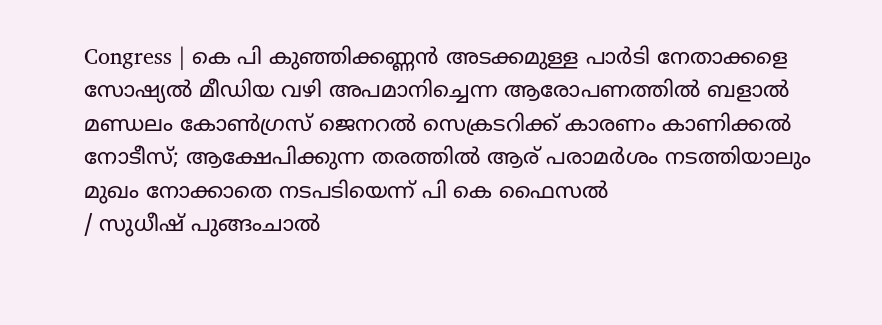Congress | കെ പി കുഞ്ഞിക്കണ്ണൻ അടക്കമുള്ള പാർടി നേതാക്കളെ സോഷ്യൽ മീഡിയ വഴി അപമാനിച്ചെന്ന ആരോപണത്തിൽ ബളാൽ മണ്ഡലം കോൺഗ്രസ് ജെനറൽ സെക്രടറിക്ക് കാരണം കാണിക്കൽ നോടീസ്; ആക്ഷേപിക്കുന്ന തരത്തിൽ ആര് പരാമർശം നടത്തിയാലും മുഖം നോക്കാതെ നടപടിയെന്ന് പി കെ ഫൈസൽ
/ സുധീഷ് പുങ്ങംചാൽ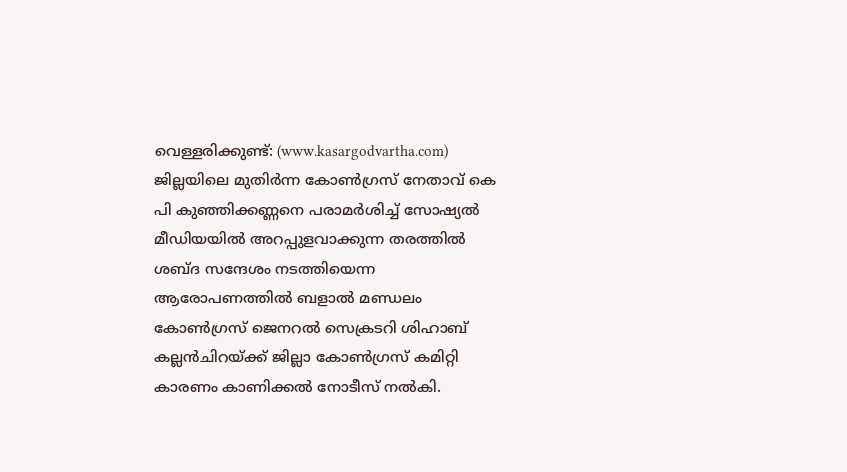വെള്ളരിക്കുണ്ട്: (www.kasargodvartha.com) ജില്ലയിലെ മുതിർന്ന കോൺഗ്രസ് നേതാവ് കെ പി കുഞ്ഞിക്കണ്ണനെ പരാമർശിച്ച് സോഷ്യൽ മീഡിയയിൽ അറപ്പുളവാക്കുന്ന തരത്തിൽ ശബ്ദ സന്ദേശം നടത്തിയെന്ന ആരോപണത്തിൽ ബളാൽ മണ്ഡലം കോൺഗ്രസ് ജെനറൽ സെക്രടറി ശിഹാബ് കല്ലൻചിറയ്ക്ക് ജില്ലാ കോൺഗ്രസ് കമിറ്റി കാരണം കാണിക്കൽ നോടീസ് നൽകി.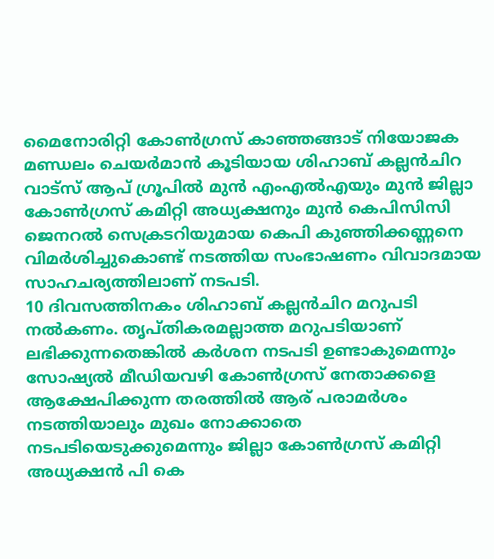മൈനോരിറ്റി കോൺഗ്രസ് കാഞ്ഞങ്ങാട് നിയോജക മണ്ഡലം ചെയർമാൻ കൂടിയായ ശിഹാബ് കല്ലൻചിറ വാട്സ് ആപ് ഗ്രൂപിൽ മുൻ എംഎൽഎയും മുൻ ജില്ലാ കോൺഗ്രസ് കമിറ്റി അധ്യക്ഷനും മുൻ കെപിസിസി ജെനറൽ സെക്രടറിയുമായ കെപി കുഞ്ഞിക്കണ്ണനെ വിമർശിച്ചുകൊണ്ട് നടത്തിയ സംഭാഷണം വിവാദമായ സാഹചര്യത്തിലാണ് നടപടി.
10 ദിവസത്തിനകം ശിഹാബ് കല്ലൻചിറ മറുപടി നൽകണം. തൃപ്തികരമല്ലാത്ത മറുപടിയാണ് ലഭിക്കുന്നതെങ്കിൽ കർശന നടപടി ഉണ്ടാകുമെന്നും സോഷ്യൽ മീഡിയവഴി കോൺഗ്രസ് നേതാക്കളെ ആക്ഷേപിക്കുന്ന തരത്തിൽ ആര് പരാമർശം നടത്തിയാലും മുഖം നോക്കാതെ നടപടിയെടുക്കുമെന്നും ജില്ലാ കോൺഗ്രസ് കമിറ്റി അധ്യക്ഷൻ പി കെ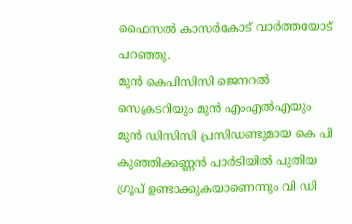ഫൈസൽ കാസർകോട് വാർത്തയോട് പറഞ്ഞു.
മുൻ കെപിസിസി ജെനറൽ സെക്രടറിയും മുൻ എംഎൽഎയും മുൻ ഡിസിസി പ്രസിഡണ്ടുമായ കെ പി കുഞ്ഞിക്കണ്ണൻ പാർടിയിൽ പുതിയ ഗ്രൂപ് ഉണ്ടാക്കുകയാണെന്നും വി ഡി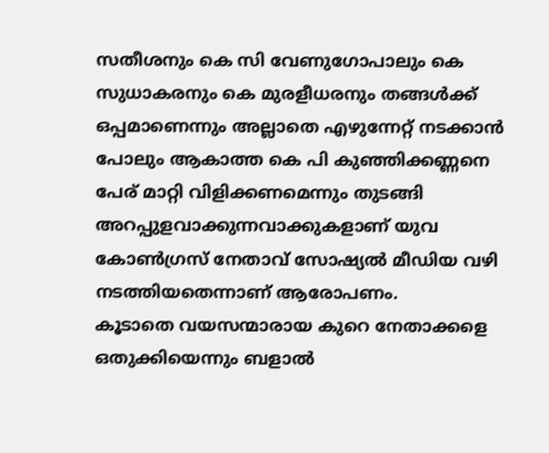സതീശനും കെ സി വേണുഗോപാലും കെ സുധാകരനും കെ മുരളീധരനും തങ്ങൾക്ക് ഒപ്പമാണെന്നും അല്ലാതെ എഴുന്നേറ്റ് നടക്കാൻ പോലും ആകാത്ത കെ പി കുഞ്ഞിക്കണ്ണനെ പേര് മാറ്റി വിളിക്കണമെന്നും തുടങ്ങി അറപ്പുളവാക്കുന്നവാക്കുകളാണ് യുവ കോൺഗ്രസ് നേതാവ് സോഷ്യൽ മീഡിയ വഴി നടത്തിയതെന്നാണ് ആരോപണം.
കൂടാതെ വയസന്മാരായ കുറെ നേതാക്കളെ ഒതുക്കിയെന്നും ബളാൽ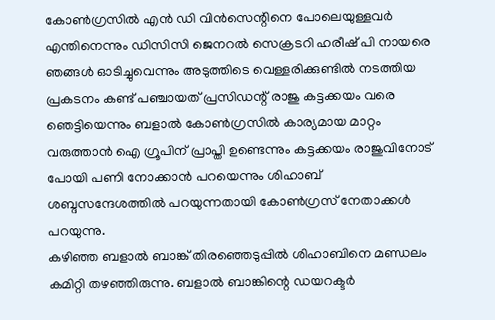കോൺഗ്രസിൽ എൻ ഡി വിൻസെന്റിനെ പോലെയുള്ളവർ എന്തിനെന്നും ഡിസിസി ജെനറൽ സെക്രടറി ഹരീഷ് പി നായരെ ഞങ്ങൾ ഓടിച്ചുവെന്നും അടുത്തിടെ വെള്ളരിക്കുണ്ടിൽ നടത്തിയ പ്രകടനം കണ്ട് പഞ്ചായത് പ്രസിഡന്റ് രാജു കട്ടക്കയം വരെ ഞെട്ടിയെന്നും ബളാൽ കോൺഗ്രസിൽ കാര്യമായ മാറ്റം വരുത്താൻ ഐ ഗ്രൂപിന് പ്രാപ്തി ഉണ്ടെന്നും കട്ടക്കയം രാജുവിനോട് പോയി പണി നോക്കാൻ പറയെന്നും ശിഹാബ് ശബ്ദസന്ദേശത്തിൽ പറയുന്നതായി കോൺഗ്രസ് നേതാക്കൾ പറയുന്നു.
കഴിഞ്ഞ ബളാൽ ബാങ്ക് തിരഞ്ഞെടുപ്പിൽ ശിഹാബിനെ മണ്ഡലം കമിറ്റി തഴഞ്ഞിരുന്നു. ബളാൽ ബാങ്കിന്റെ ഡയറക്ടർ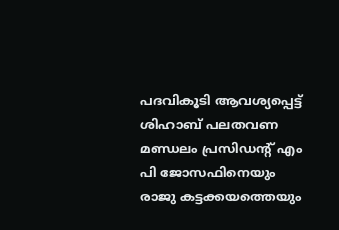പദവികൂടി ആവശ്യപ്പെട്ട് ശിഹാബ് പലതവണ മണ്ഡലം പ്രസിഡന്റ് എം പി ജോസഫിനെയും രാജു കട്ടക്കയത്തെയും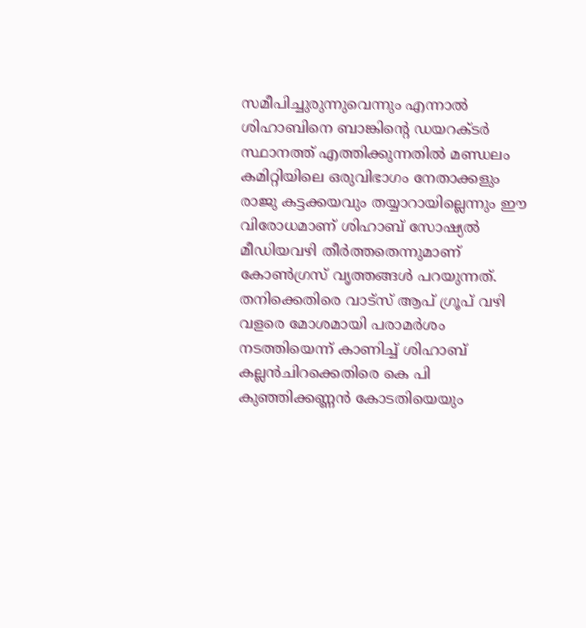സമീപിച്ചുരുന്നുവെന്നും എന്നാൽ ശിഹാബിനെ ബാങ്കിന്റെ ഡയറക്ടർ സ്ഥാനത്ത് എത്തിക്കുന്നതിൽ മണ്ഡലം കമിറ്റിയിലെ ഒരുവിഭാഗം നേതാക്കളും രാജു കട്ടക്കയവും തയ്യാറായില്ലെന്നും ഈ വിരോധമാണ് ശിഹാബ് സോഷ്യൽ മീഡിയവഴി തീർത്തതെന്നുമാണ് കോൺഗ്രസ് വൃത്തങ്ങൾ പറയുന്നത്.
തനിക്കെതിരെ വാട്സ് ആപ് ഗ്രൂപ് വഴി വളരെ മോശമായി പരാമർശം നടത്തിയെന്ന് കാണിച്ച് ശിഹാബ് കല്ലൻചിറക്കെതിരെ കെ പി കുഞ്ഞിക്കണ്ണൻ കോടതിയെയും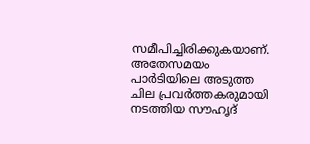സമീപിച്ചിരിക്കുകയാണ്. അതേസമയം പാർടിയിലെ അടുത്ത ചില പ്രവർത്തകരുമായി നടത്തിയ സൗഹൃദ്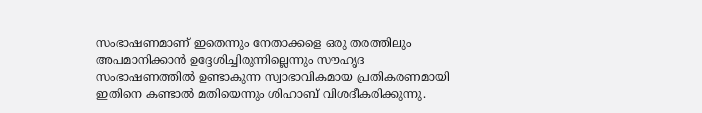സംഭാഷണമാണ് ഇതെന്നും നേതാക്കളെ ഒരു തരത്തിലും അപമാനിക്കാൻ ഉദ്ദേശിച്ചിരുന്നില്ലെന്നും സൗഹൃദ സംഭാഷണത്തിൽ ഉണ്ടാകുന്ന സ്വാഭാവികമായ പ്രതികരണമായി ഇതിനെ കണ്ടാൽ മതിയെന്നും ശിഹാബ് വിശദീകരിക്കുന്നു.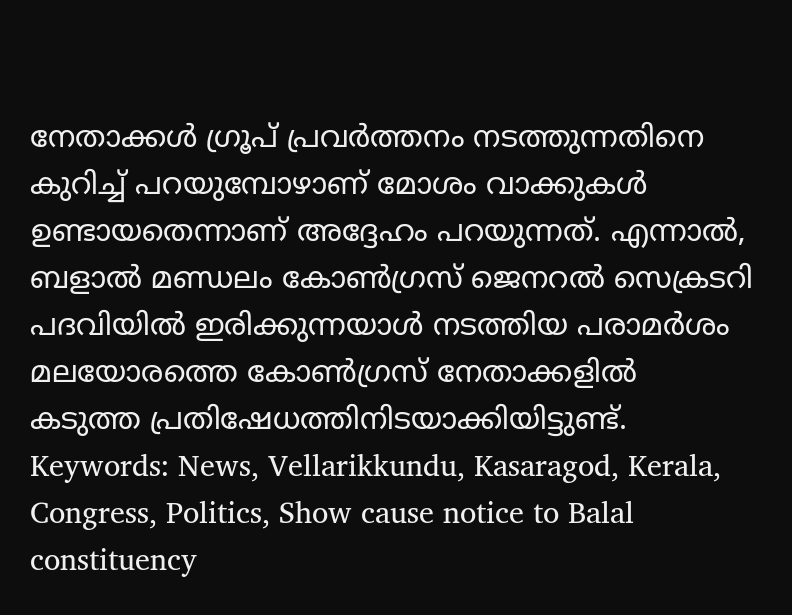നേതാക്കൾ ഗ്രൂപ് പ്രവർത്തനം നടത്തുന്നതിനെ കുറിച്ച് പറയുമ്പോഴാണ് മോശം വാക്കുകൾ ഉണ്ടായതെന്നാണ് അദ്ദേഹം പറയുന്നത്. എന്നാൽ, ബളാൽ മണ്ഡലം കോൺഗ്രസ് ജെനറൽ സെക്രടറി പദവിയിൽ ഇരിക്കുന്നയാൾ നടത്തിയ പരാമർശം മലയോരത്തെ കോൺഗ്രസ് നേതാക്കളിൽ കടുത്ത പ്രതിഷേധത്തിനിടയാക്കിയിട്ടുണ്ട്.
Keywords: News, Vellarikkundu, Kasaragod, Kerala, Congress, Politics, Show cause notice to Balal constituency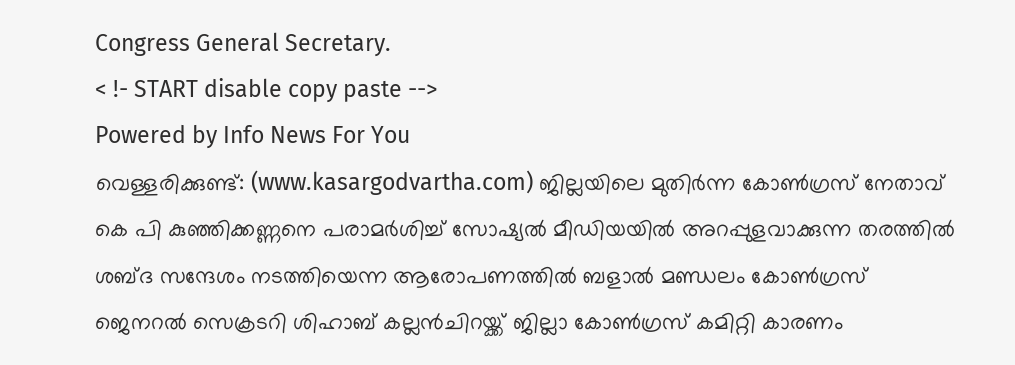Congress General Secretary.
< !- START disable copy paste -->
Powered by Info News For You
വെള്ളരിക്കുണ്ട്: (www.kasargodvartha.com) ജില്ലയിലെ മുതിർന്ന കോൺഗ്രസ് നേതാവ് കെ പി കുഞ്ഞിക്കണ്ണനെ പരാമർശിച്ച് സോഷ്യൽ മീഡിയയിൽ അറപ്പുളവാക്കുന്ന തരത്തിൽ ശബ്ദ സന്ദേശം നടത്തിയെന്ന ആരോപണത്തിൽ ബളാൽ മണ്ഡലം കോൺഗ്രസ് ജെനറൽ സെക്രടറി ശിഹാബ് കല്ലൻചിറയ്ക്ക് ജില്ലാ കോൺഗ്രസ് കമിറ്റി കാരണം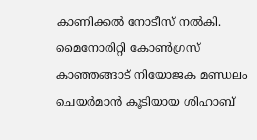കാണിക്കൽ നോടീസ് നൽകി.
മൈനോരിറ്റി കോൺഗ്രസ് കാഞ്ഞങ്ങാട് നിയോജക മണ്ഡലം ചെയർമാൻ കൂടിയായ ശിഹാബ്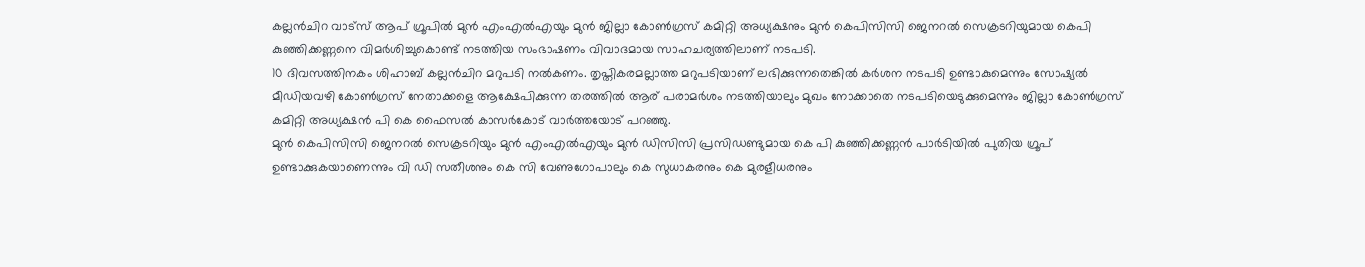കല്ലൻചിറ വാട്സ് ആപ് ഗ്രൂപിൽ മുൻ എംഎൽഎയും മുൻ ജില്ലാ കോൺഗ്രസ് കമിറ്റി അധ്യക്ഷനും മുൻ കെപിസിസി ജെനറൽ സെക്രടറിയുമായ കെപി കുഞ്ഞിക്കണ്ണനെ വിമർശിച്ചുകൊണ്ട് നടത്തിയ സംഭാഷണം വിവാദമായ സാഹചര്യത്തിലാണ് നടപടി.
10 ദിവസത്തിനകം ശിഹാബ് കല്ലൻചിറ മറുപടി നൽകണം. തൃപ്തികരമല്ലാത്ത മറുപടിയാണ് ലഭിക്കുന്നതെങ്കിൽ കർശന നടപടി ഉണ്ടാകുമെന്നും സോഷ്യൽ മീഡിയവഴി കോൺഗ്രസ് നേതാക്കളെ ആക്ഷേപിക്കുന്ന തരത്തിൽ ആര് പരാമർശം നടത്തിയാലും മുഖം നോക്കാതെ നടപടിയെടുക്കുമെന്നും ജില്ലാ കോൺഗ്രസ് കമിറ്റി അധ്യക്ഷൻ പി കെ ഫൈസൽ കാസർകോട് വാർത്തയോട് പറഞ്ഞു.
മുൻ കെപിസിസി ജെനറൽ സെക്രടറിയും മുൻ എംഎൽഎയും മുൻ ഡിസിസി പ്രസിഡണ്ടുമായ കെ പി കുഞ്ഞിക്കണ്ണൻ പാർടിയിൽ പുതിയ ഗ്രൂപ് ഉണ്ടാക്കുകയാണെന്നും വി ഡി സതീശനും കെ സി വേണുഗോപാലും കെ സുധാകരനും കെ മുരളീധരനും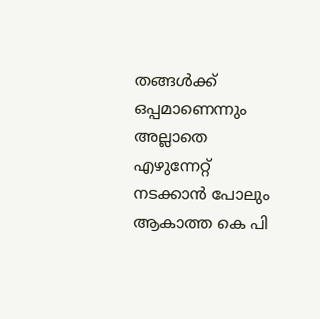തങ്ങൾക്ക് ഒപ്പമാണെന്നും അല്ലാതെ എഴുന്നേറ്റ് നടക്കാൻ പോലും ആകാത്ത കെ പി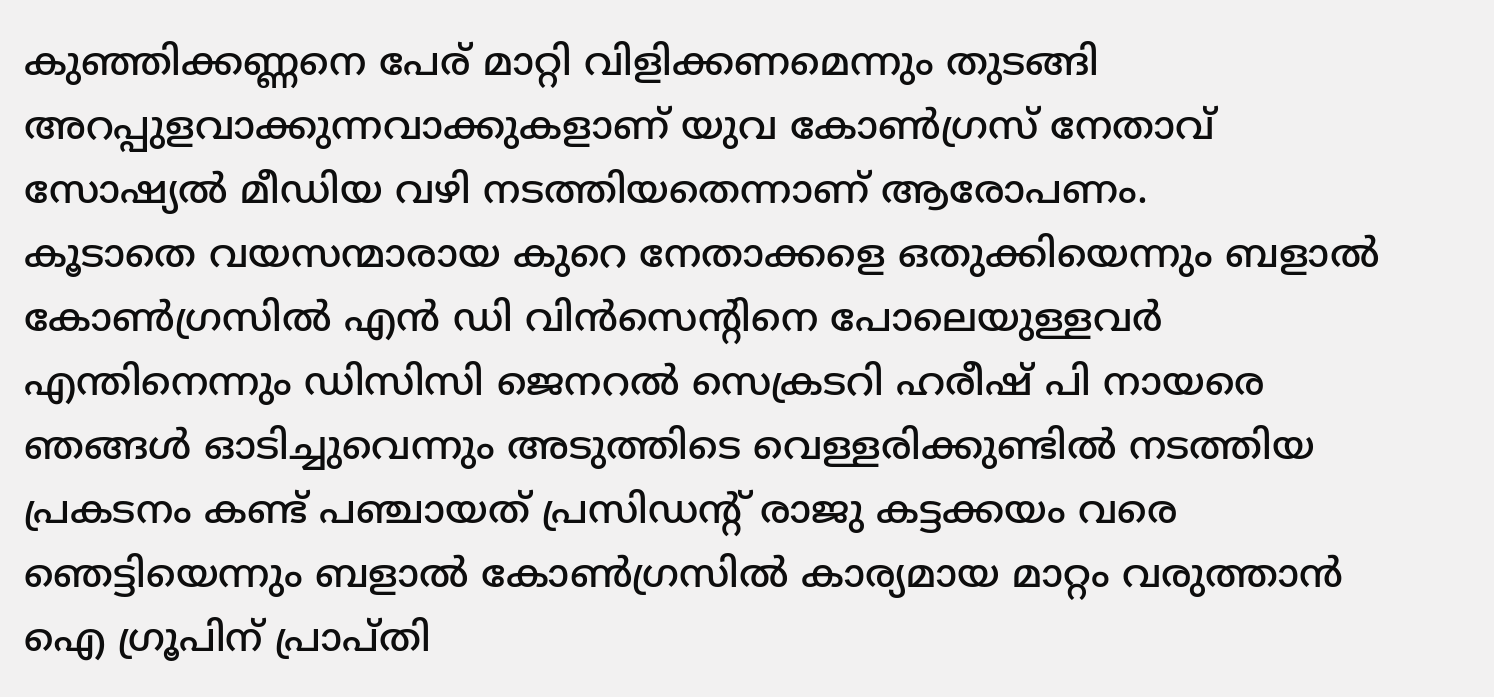കുഞ്ഞിക്കണ്ണനെ പേര് മാറ്റി വിളിക്കണമെന്നും തുടങ്ങി അറപ്പുളവാക്കുന്നവാക്കുകളാണ് യുവ കോൺഗ്രസ് നേതാവ് സോഷ്യൽ മീഡിയ വഴി നടത്തിയതെന്നാണ് ആരോപണം.
കൂടാതെ വയസന്മാരായ കുറെ നേതാക്കളെ ഒതുക്കിയെന്നും ബളാൽ കോൺഗ്രസിൽ എൻ ഡി വിൻസെന്റിനെ പോലെയുള്ളവർ എന്തിനെന്നും ഡിസിസി ജെനറൽ സെക്രടറി ഹരീഷ് പി നായരെ ഞങ്ങൾ ഓടിച്ചുവെന്നും അടുത്തിടെ വെള്ളരിക്കുണ്ടിൽ നടത്തിയ പ്രകടനം കണ്ട് പഞ്ചായത് പ്രസിഡന്റ് രാജു കട്ടക്കയം വരെ ഞെട്ടിയെന്നും ബളാൽ കോൺഗ്രസിൽ കാര്യമായ മാറ്റം വരുത്താൻ ഐ ഗ്രൂപിന് പ്രാപ്തി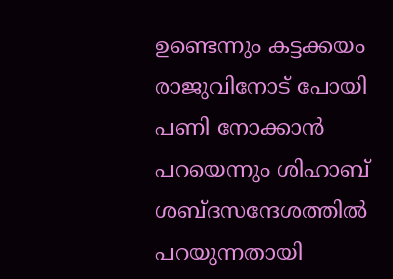ഉണ്ടെന്നും കട്ടക്കയം രാജുവിനോട് പോയി പണി നോക്കാൻ പറയെന്നും ശിഹാബ് ശബ്ദസന്ദേശത്തിൽ പറയുന്നതായി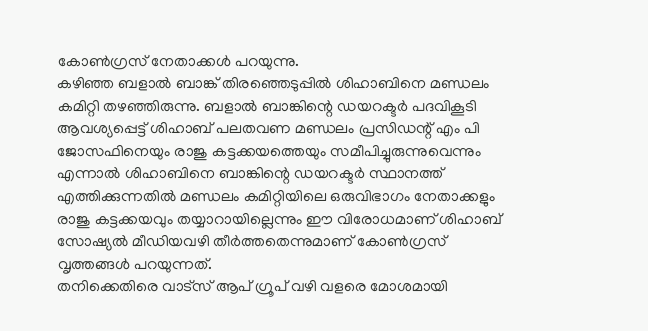കോൺഗ്രസ് നേതാക്കൾ പറയുന്നു.
കഴിഞ്ഞ ബളാൽ ബാങ്ക് തിരഞ്ഞെടുപ്പിൽ ശിഹാബിനെ മണ്ഡലം കമിറ്റി തഴഞ്ഞിരുന്നു. ബളാൽ ബാങ്കിന്റെ ഡയറക്ടർ പദവികൂടി ആവശ്യപ്പെട്ട് ശിഹാബ് പലതവണ മണ്ഡലം പ്രസിഡന്റ് എം പി ജോസഫിനെയും രാജു കട്ടക്കയത്തെയും സമീപിച്ചുരുന്നുവെന്നും എന്നാൽ ശിഹാബിനെ ബാങ്കിന്റെ ഡയറക്ടർ സ്ഥാനത്ത് എത്തിക്കുന്നതിൽ മണ്ഡലം കമിറ്റിയിലെ ഒരുവിഭാഗം നേതാക്കളും രാജു കട്ടക്കയവും തയ്യാറായില്ലെന്നും ഈ വിരോധമാണ് ശിഹാബ് സോഷ്യൽ മീഡിയവഴി തീർത്തതെന്നുമാണ് കോൺഗ്രസ് വൃത്തങ്ങൾ പറയുന്നത്.
തനിക്കെതിരെ വാട്സ് ആപ് ഗ്രൂപ് വഴി വളരെ മോശമായി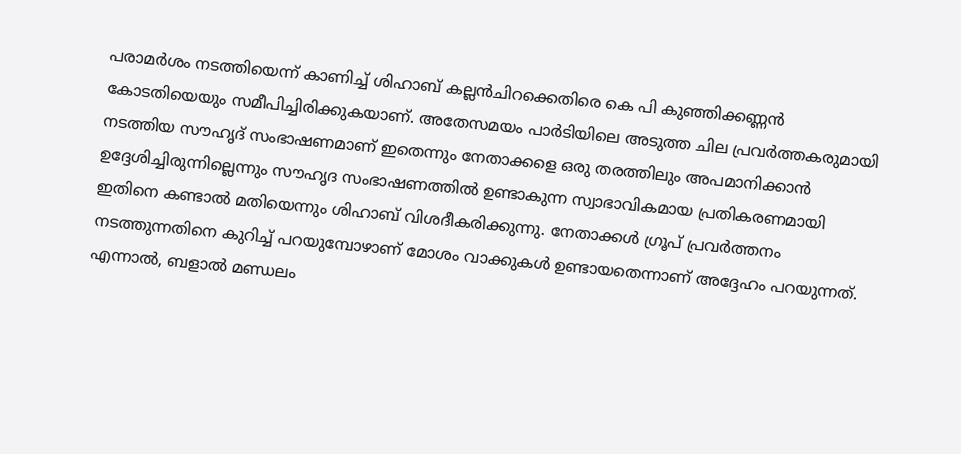പരാമർശം നടത്തിയെന്ന് കാണിച്ച് ശിഹാബ് കല്ലൻചിറക്കെതിരെ കെ പി കുഞ്ഞിക്കണ്ണൻ കോടതിയെയും സമീപിച്ചിരിക്കുകയാണ്. അതേസമയം പാർടിയിലെ അടുത്ത ചില പ്രവർത്തകരുമായി നടത്തിയ സൗഹൃദ് സംഭാഷണമാണ് ഇതെന്നും നേതാക്കളെ ഒരു തരത്തിലും അപമാനിക്കാൻ ഉദ്ദേശിച്ചിരുന്നില്ലെന്നും സൗഹൃദ സംഭാഷണത്തിൽ ഉണ്ടാകുന്ന സ്വാഭാവികമായ പ്രതികരണമായി ഇതിനെ കണ്ടാൽ മതിയെന്നും ശിഹാബ് വിശദീകരിക്കുന്നു. നേതാക്കൾ ഗ്രൂപ് പ്രവർത്തനം നടത്തുന്നതിനെ കുറിച്ച് പറയുമ്പോഴാണ് മോശം വാക്കുകൾ ഉണ്ടായതെന്നാണ് അദ്ദേഹം പറയുന്നത്. എന്നാൽ, ബളാൽ മണ്ഡലം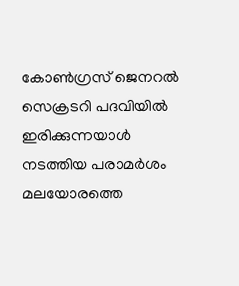കോൺഗ്രസ് ജെനറൽ സെക്രടറി പദവിയിൽ ഇരിക്കുന്നയാൾ നടത്തിയ പരാമർശം മലയോരത്തെ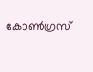കോൺഗ്രസ്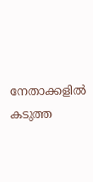നേതാക്കളിൽ കടുത്ത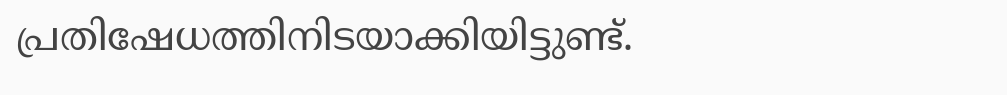പ്രതിഷേധത്തിനിടയാക്കിയിട്ടുണ്ട്.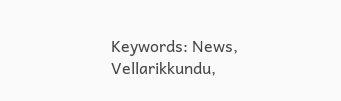Keywords: News, Vellarikkundu,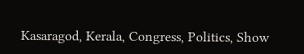Kasaragod, Kerala, Congress, Politics, Show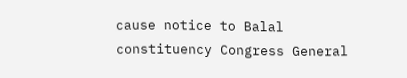cause notice to Balal constituency Congress General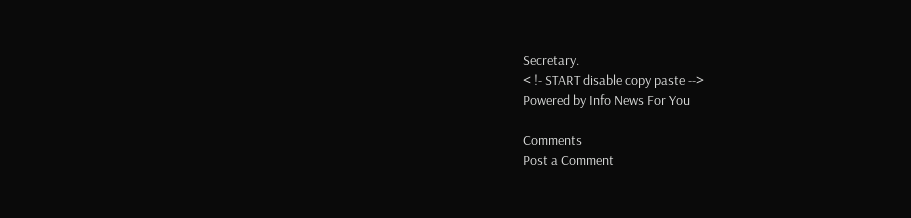Secretary.
< !- START disable copy paste -->
Powered by Info News For You

Comments
Post a Comment